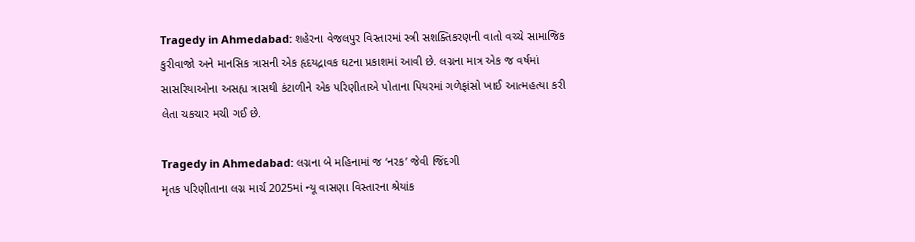Tragedy in Ahmedabad: શહેરના વેજલપુર વિસ્તારમાં સ્ત્રી સશક્તિકરણની વાતો વચ્ચે સામાજિક કુરીવાજો અને માનસિક ત્રાસની એક હૃદયદ્રાવક ઘટના પ્રકાશમાં આવી છે. લગ્નના માત્ર એક જ વર્ષમાં સાસરિયાઓના અસહ્ય ત્રાસથી કંટાળીને એક પરિણીતાએ પોતાના પિયરમાં ગળેફાંસો ખાઈ આત્મહત્યા કરી લેતા ચકચાર મચી ગઈ છે.

Tragedy in Ahmedabad: લગ્નના બે મહિનામાં જ ‘નરક’ જેવી જિંદગી
મૃતક પરિણીતાના લગ્ન માર્ચ 2025માં ન્યૂ વાસણા વિસ્તારના શ્રેયાંક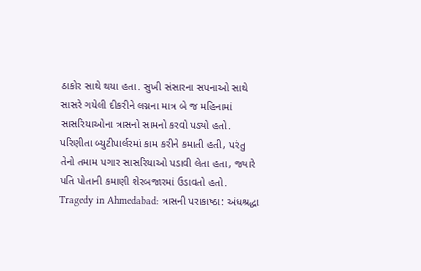ઠાકોર સાથે થયા હતા. સુખી સંસારના સપનાઓ સાથે સાસરે ગયેલી દીકરીને લગ્નના માત્ર બે જ મહિનામાં સાસરિયાઓના ત્રાસનો સામનો કરવો પડ્યો હતો. પરિણીતા બ્યુટીપાર્લરમાં કામ કરીને કમાતી હતી, પરંતુ તેનો તમામ પગાર સાસરિયાઓ પડાવી લેતા હતા, જ્યારે પતિ પોતાની કમાણી શેરબજારમાં ઉડાવતો હતો.
Tragedy in Ahmedabad: ત્રાસની પરાકાષ્ઠા: અંધશ્રદ્ધા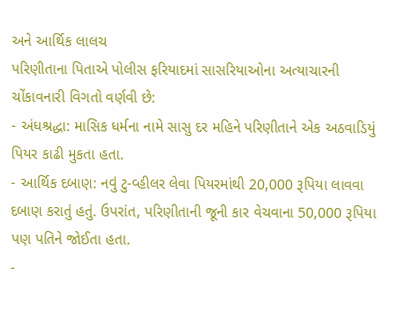અને આર્થિક લાલચ
પરિણીતાના પિતાએ પોલીસ ફરિયાદમાં સાસરિયાઓના અત્યાચારની ચોંકાવનારી વિગતો વર્ણવી છે:
- અંધશ્રદ્ધા: માસિક ધર્મના નામે સાસુ દર મહિને પરિણીતાને એક અઠવાડિયું પિયર કાઢી મુકતા હતા.
- આર્થિક દબાણ: નવું ટુ-વ્હીલર લેવા પિયરમાંથી 20,000 રૂપિયા લાવવા દબાણ કરાતું હતું. ઉપરાંત, પરિણીતાની જૂની કાર વેચવાના 50,000 રૂપિયા પણ પતિને જોઈતા હતા.
-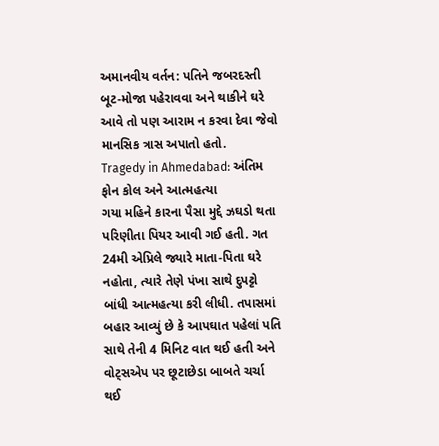અમાનવીય વર્તન: પતિને જબરદસ્તી બૂટ-મોજા પહેરાવવા અને થાકીને ઘરે આવે તો પણ આરામ ન કરવા દેવા જેવો માનસિક ત્રાસ અપાતો હતો.
Tragedy in Ahmedabad: અંતિમ ફોન કોલ અને આત્મહત્યા
ગયા મહિને કારના પૈસા મુદ્દે ઝઘડો થતા પરિણીતા પિયર આવી ગઈ હતી. ગત 24મી એપ્રિલે જ્યારે માતા-પિતા ઘરે નહોતા, ત્યારે તેણે પંખા સાથે દુપટ્ટો બાંધી આત્મહત્યા કરી લીધી. તપાસમાં બહાર આવ્યું છે કે આપઘાત પહેલાં પતિ સાથે તેની 4 મિનિટ વાત થઈ હતી અને વોટ્સએપ પર છૂટાછેડા બાબતે ચર્ચા થઈ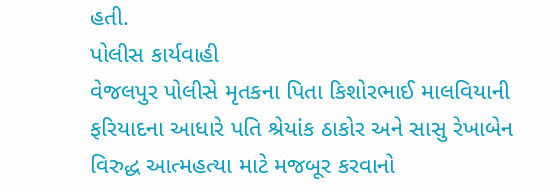હતી.
પોલીસ કાર્યવાહી
વેજલપુર પોલીસે મૃતકના પિતા કિશોરભાઈ માલવિયાની ફરિયાદના આધારે પતિ શ્રેયાંક ઠાકોર અને સાસુ રેખાબેન વિરુદ્ધ આત્મહત્યા માટે મજબૂર કરવાનો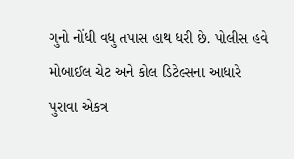ગુનો નોંધી વધુ તપાસ હાથ ધરી છે. પોલીસ હવે મોબાઈલ ચેટ અને કોલ ડિટેલ્સના આધારે પુરાવા એકત્ર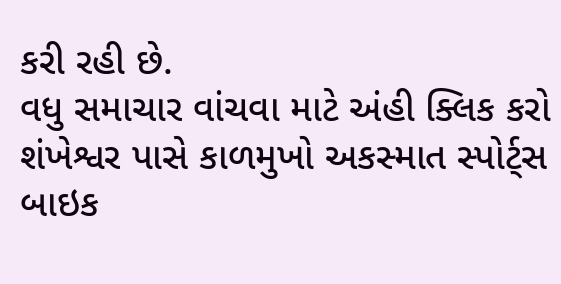કરી રહી છે.
વધુ સમાચાર વાંચવા માટે અંહી ક્લિક કરો
શંખેશ્વર પાસે કાળમુખો અકસ્માત સ્પોર્ટ્સ બાઇક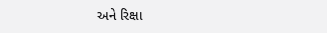અને રિક્ષા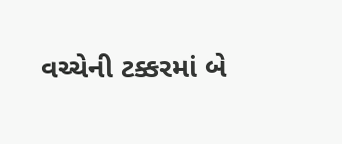વચ્ચેની ટક્કરમાં બે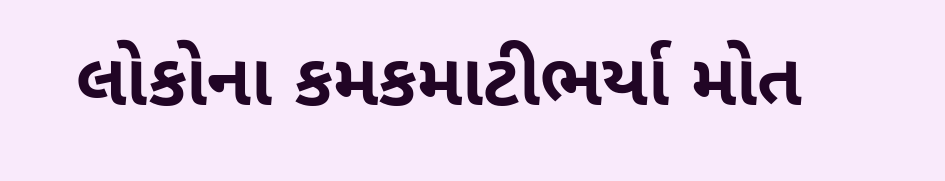લોકોના કમકમાટીભર્યા મોત